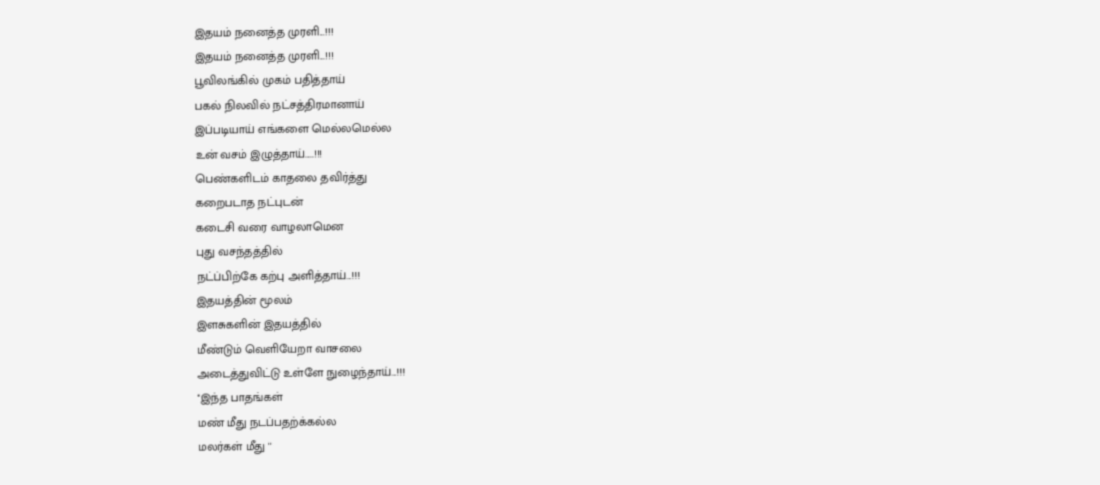இதயம் நனைத்த முரளி...!!!
இதயம் நனைத்த முரளி...!!!
பூவிலங்கில் முகம் பதித்தாய்
பகல் நிலவில் நட்சத்திரமானாய்
இப்படியாய் எங்களை மெல்லமெல்ல
உன் வசம் இழுத்தாய்.....!!!
பெண்களிடம் காதலை தவிர்த்து
கறைபடாத நட்புடன்
கடைசி வரை வாழலாமென
புது வசந்தத்தில்
நட்ப்பிற்கே கற்பு அளித்தாய்...!!!
இதயத்தின் மூலம்
இளசுகளின் இதயத்தில்
மீண்டும் வெளியேறா வாசலை
அடைத்துவிட்டு உள்ளே நுழைந்தாய்...!!!
''இந்த பாதங்கள்
மண் மீது நடப்பதற்க்கல்ல
மலர்கள் மீது ''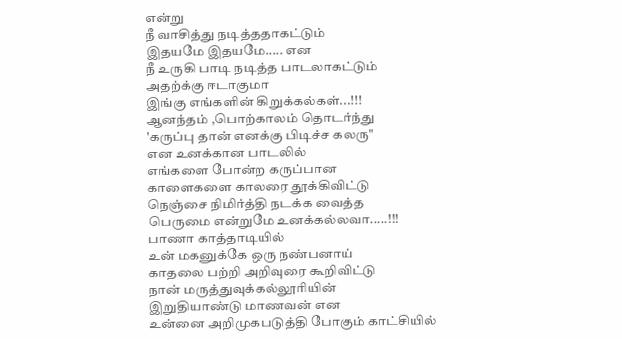என்று
நீ வாசித்து நடித்ததாகட்டும்
இதயமே இதயமே..... என
நீ உருகி பாடி நடித்த பாடலாகட்டும்
அதற்க்கு ஈடாகுமா
இங்கு எங்களின் கிறுக்கல்கள்...!!!
ஆனந்தம் ,பொற்காலம் தொடர்ந்து
'கருப்பு தான் எனக்கு பிடிச்ச கலரு"
என உனக்கான பாடலில்
எங்களை போன்ற கருப்பான
காளைகளை காலரை தூக்கிவிட்டு
நெஞ்சை நிமிர்த்தி நடக்க வைத்த
பெருமை என்றுமே உனக்கல்லவா.....!!!
பாணா காத்தாடியில்
உன் மகனுக்கே ஒரு நண்பனாய்
காதலை பற்றி அறிவுரை கூறிவிட்டு
நான் மருத்துவுக்கல்லூரியின்
இறுதியாண்டு மாணவன் என
உன்னை அறிமுகபடுத்தி போகும் காட்சியில்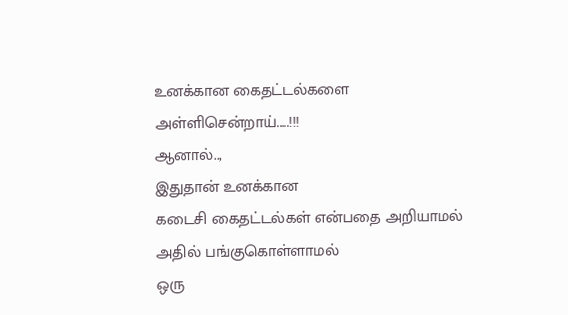உனக்கான கைதட்டல்களை
அள்ளிசென்றாய்.....!!!
ஆனால்..,
இதுதான் உனக்கான
கடைசி கைதட்டல்கள் என்பதை அறியாமல்
அதில் பங்குகொள்ளாமல்
ஒரு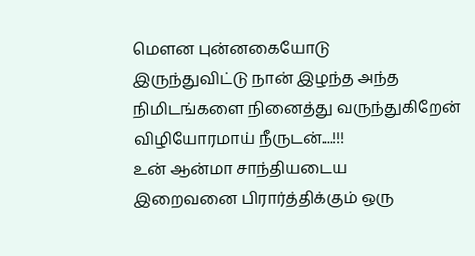மௌன புன்னகையோடு
இருந்துவிட்டு நான் இழந்த அந்த
நிமிடங்களை நினைத்து வருந்துகிறேன்
விழியோரமாய் நீருடன்....!!!
உன் ஆன்மா சாந்தியடைய
இறைவனை பிரார்த்திக்கும் ஒரு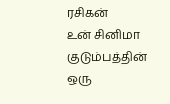ரசிகன்
உன் சினிமா குடும்பத்தின்
ஒரு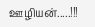ஊழியன்.....!!!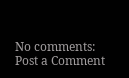No comments:
Post a Comment